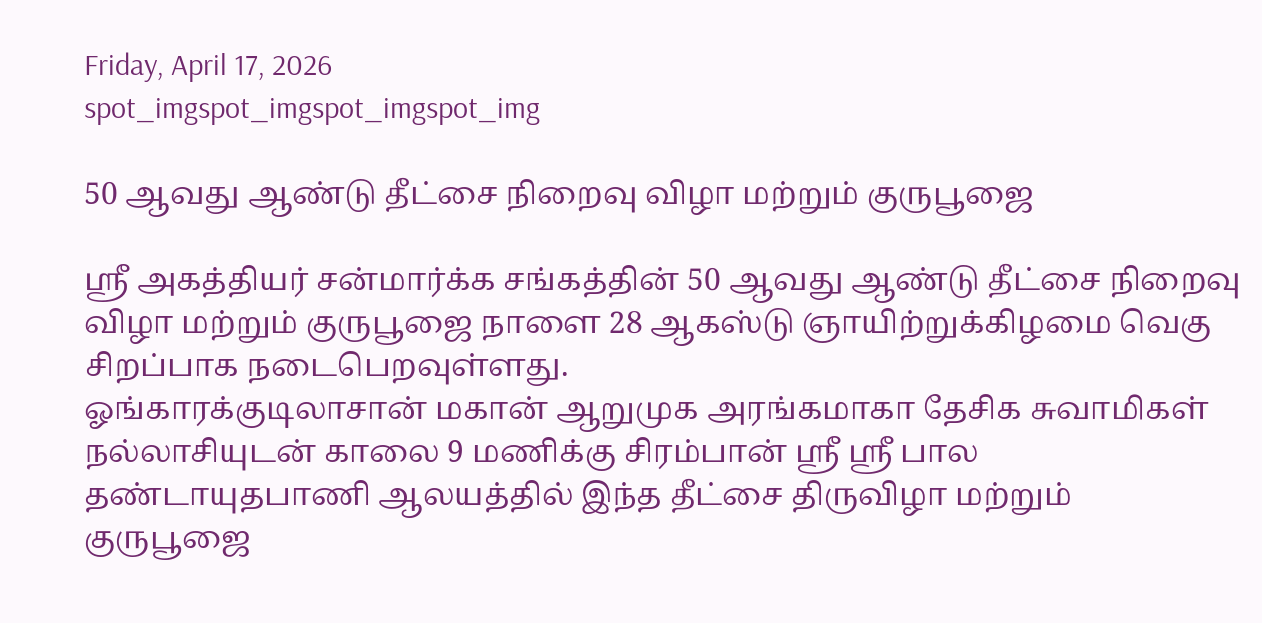Friday, April 17, 2026
spot_imgspot_imgspot_imgspot_img

50 ஆவது ஆண்டு தீட்சை நிறைவு விழா மற்றும் குருபூஜை

ஸ்ரீ அகத்தியர் சன்மார்க்க சங்கத்தின் 50 ஆவது ஆண்டு தீட்சை நிறைவு விழா மற்றும் குருபூஜை நாளை 28 ஆகஸ்டு ஞாயிற்றுக்கிழமை வெகு சிறப்பாக நடைபெறவுள்ளது.
ஓங்காரக்குடிலாசான் மகான் ஆறுமுக அரங்கமாகா தேசிக சுவாமிகள் நல்லாசியுடன் காலை 9 மணிக்கு சிரம்பான் ஸ்ரீ ஸ்ரீ பால தண்டாயுதபாணி ஆலயத்தில் இந்த தீட்சை திருவிழா மற்றும் குருபூஜை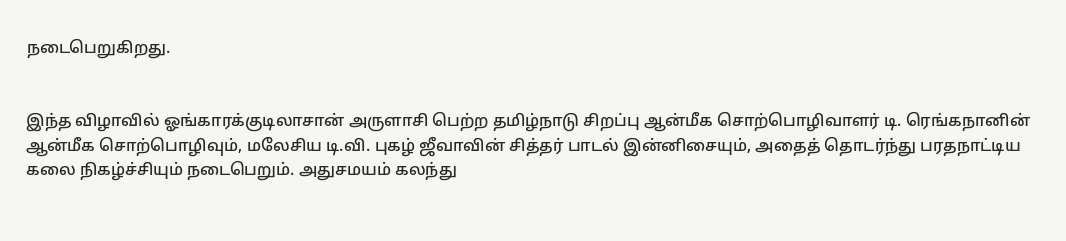நடைபெறுகிறது.


இந்த விழாவில் ஓங்காரக்குடிலாசான் அருளாசி பெற்ற தமிழ்நாடு சிறப்பு ஆன்மீக சொற்பொழிவாளர் டி. ரெங்கநானின் ஆன்மீக சொற்பொழிவும், மலேசிய டி.வி. புகழ் ஜீவாவின் சித்தர் பாடல் இன்னிசையும், அதைத் தொடர்ந்து பரதநாட்டிய கலை நிகழ்ச்சியும் நடைபெறும். அதுசமயம் கலந்து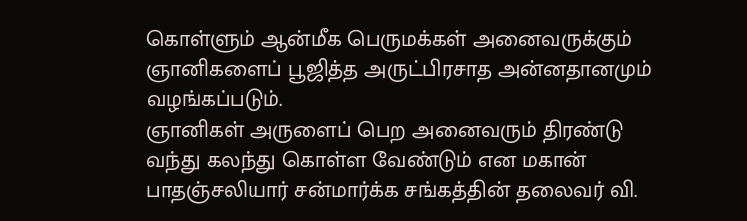கொள்ளும் ஆன்மீக பெருமக்கள் அனைவருக்கும் ஞானிகளைப் பூஜித்த அருட்பிரசாத அன்னதானமும் வழங்கப்படும்.
ஞானிகள் அருளைப் பெற அனைவரும் திரண்டு வந்து கலந்து கொள்ள வேண்டும் என மகான் பாதஞ்சலியார் சன்மார்க்க சங்கத்தின் தலைவர் வி.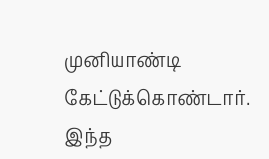முனியாண்டி கேட்டுக்கொண்டார்.
இந்த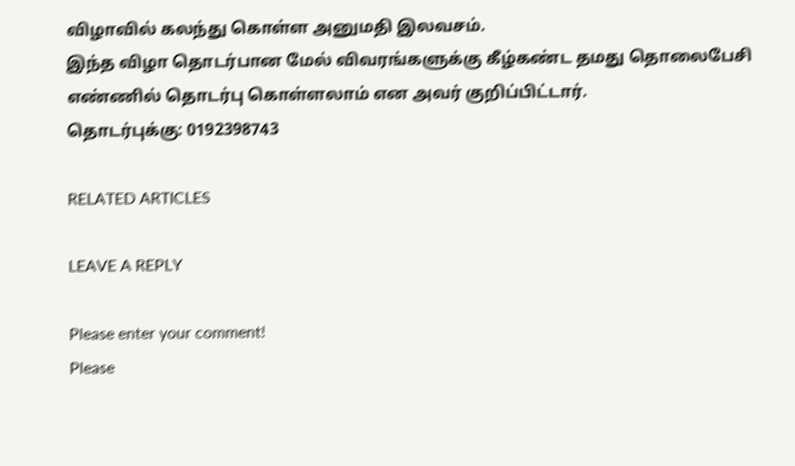விழாவில் கலந்து கொள்ள அனுமதி இலவசம்.
இந்த விழா தொடர்பான மேல் விவரங்களுக்கு கீழ்கண்ட தமது தொலைபேசி எண்ணில் தொடர்பு கொள்ளலாம் என அவர் குறிப்பிட்டார்.
தொடர்புக்கு: 0192398743

RELATED ARTICLES

LEAVE A REPLY

Please enter your comment!
Please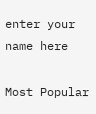enter your name here

Most Popular